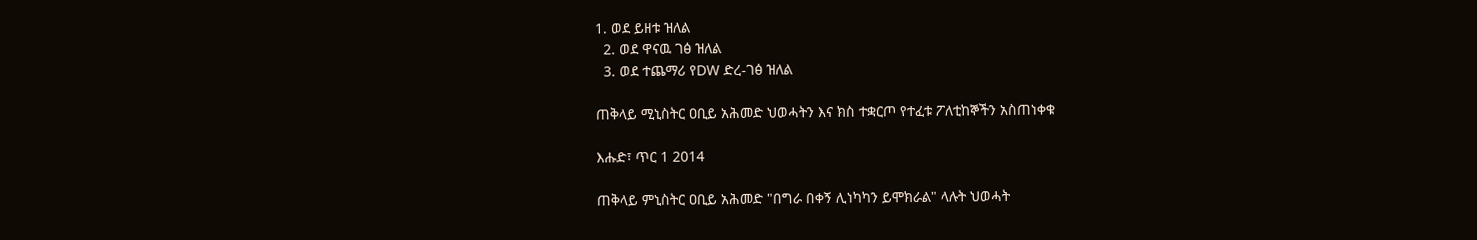1. ወደ ይዘቱ ዝለል
  2. ወደ ዋናዉ ገፅ ዝለል
  3. ወደ ተጨማሪ የDW ድረ-ገፅ ዝለል

ጠቅላይ ሚኒስትር ዐቢይ አሕመድ ህወሓትን እና ክስ ተቋርጦ የተፈቱ ፖለቲከኞችን አስጠነቀቁ

እሑድ፣ ጥር 1 2014

ጠቅላይ ምኒስትር ዐቢይ አሕመድ "በግራ በቀኝ ሊነካካን ይሞክራል" ላሉት ህወሓት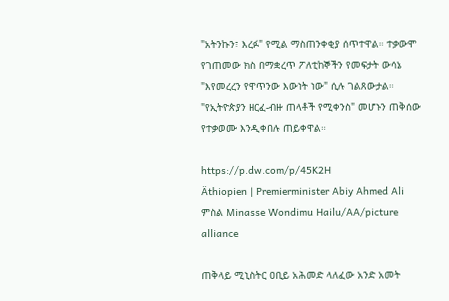"አትንኩን፣ እረፉ" የሚል ማስጠንቀቂያ ሰጥተዋል። ተቃውሞ የገጠመው ክስ በማቋረጥ ፖለቲከኞችን የመፍታት ውሳኔ "እየመረረን የዋጥንው እውነት ነው" ሲሉ ገልጸውታል። "የኢትዮጵያን ዘርፈ-ብዙ ጠላቶች የሚቀንስ" መሆኑን ጠቅሰው የተቃወሙ እንዲቀበሉ ጠይቀዋል።

https://p.dw.com/p/45K2H
Äthiopien | Premierminister Abiy Ahmed Ali
ምስል Minasse Wondimu Hailu/AA/picture alliance

ጠቅላይ ሚኒስትር ዐቢይ አሕመድ ላለፈው አንድ አመት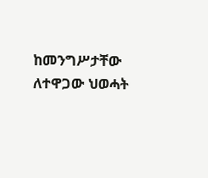ከመንግሥታቸው ለተዋጋው ህወሓት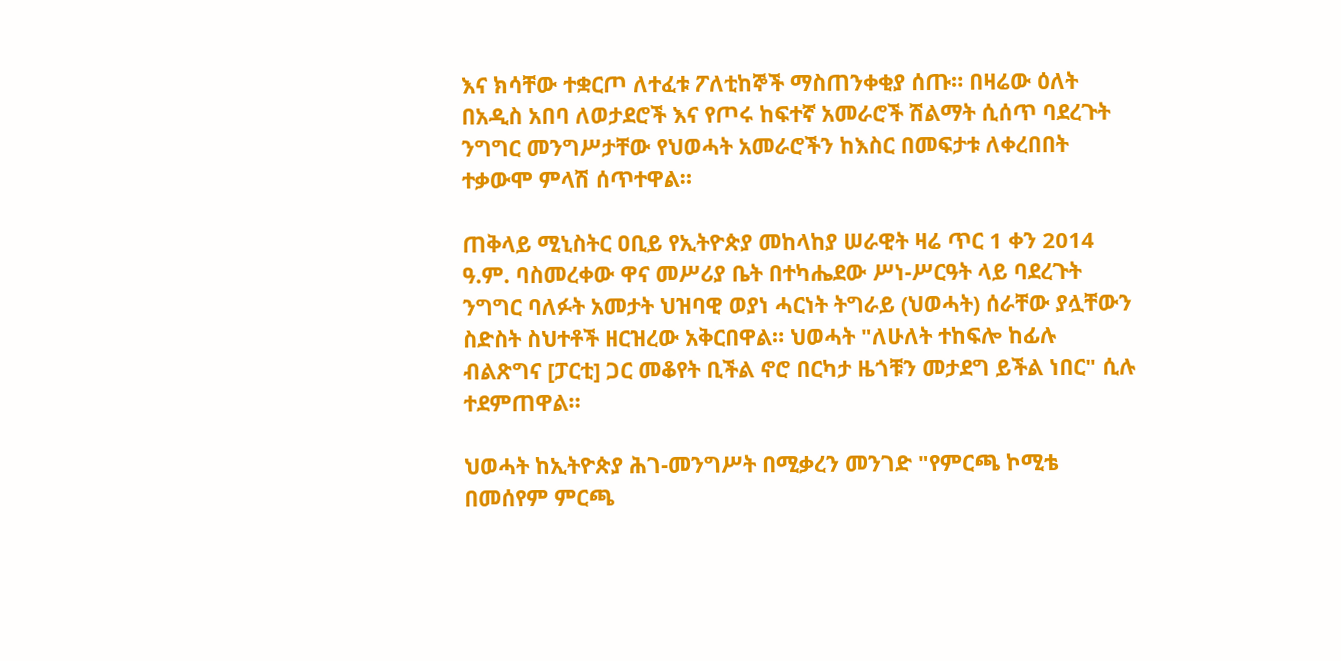እና ክሳቸው ተቋርጦ ለተፈቱ ፖለቲከኞች ማስጠንቀቂያ ሰጡ። በዛሬው ዕለት በአዲስ አበባ ለወታደሮች እና የጦሩ ከፍተኛ አመራሮች ሽልማት ሲሰጥ ባደረጉት ንግግር መንግሥታቸው የህወሓት አመራሮችን ከእስር በመፍታቱ ለቀረበበት ተቃውሞ ምላሽ ሰጥተዋል።

ጠቅላይ ሚኒስትር ዐቢይ የኢትዮጵያ መከላከያ ሠራዊት ዛሬ ጥር 1 ቀን 2014 ዓ.ም. ባስመረቀው ዋና መሥሪያ ቤት በተካሔደው ሥነ-ሥርዓት ላይ ባደረጉት ንግግር ባለፉት አመታት ህዝባዊ ወያነ ሓርነት ትግራይ (ህወሓት) ሰራቸው ያሏቸውን ስድስት ስህተቶች ዘርዝረው አቅርበዋል። ህወሓት "ለሁለት ተከፍሎ ከፊሉ ብልጽግና [ፓርቲ] ጋር መቆየት ቢችል ኖሮ በርካታ ዜጎቹን መታደግ ይችል ነበር" ሲሉ ተደምጠዋል።

ህወሓት ከኢትዮጵያ ሕገ-መንግሥት በሚቃረን መንገድ "የምርጫ ኮሚቴ በመሰየም ምርጫ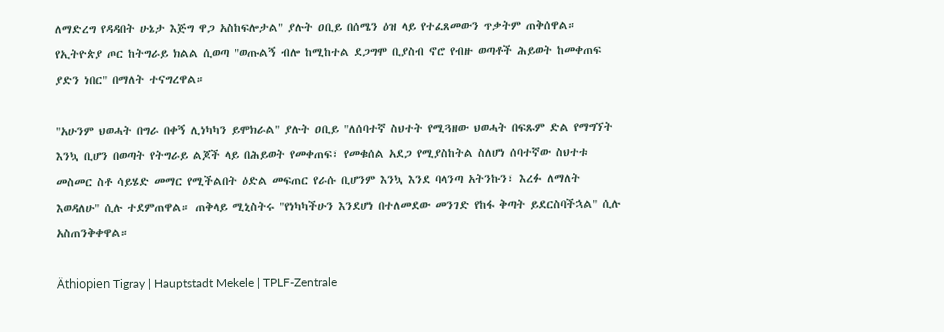ለማድረግ የዳዳበት ሁኔታ እጅግ ዋጋ አስከፍሎታል" ያሉት ዐቢይ በሰሜን ዕዝ ላይ የተፈጸመውን ጥቃትም ጠቅሰዋል። የኢትዮጵያ ጦር ከትግራይ ክልል ሲወጣ "ወጡልኝ ብሎ ከሚከተል ደጋግሞ ቢያስብ ኖሮ የብዙ ወጣቶች ሕይወት ከመቀጠፍ ያድን ነበር" በማለት ተናግረዋል።

"አሁንም ህወሓት በግራ በቀኝ ሊነካካን ይሞክራል" ያሉት ዐቢይ "ለሰባተኛ ስህተት የሚጓዘው ህወሓት በፍጹም ድል የማግኘት እንኳ ቢሆን በወጣት የትግራይ ልጆች ላይ በሕይወት የመቀጠፍ፣ የመቁሰል አደጋ የሚያስከትል ስለሆነ ሰባተኛው ስህተቱ መስመር ስቶ ሳይሄድ መማር የሚችልበት ዕድል መፍጠር የራሱ ቢሆንም እንኳ እንደ ባላንጣ አትንኩን፣ እረፉ ለማለት እወዳለሁ" ሲሉ ተደምጠዋል። ጠቅላይ ሚኒስትሩ "የነካካችሁን እንደሆነ በተለመደው መንገድ የከፋ ቅጣት ይደርስባችኋል" ሲሉ አስጠንቅቀዋል።

Äthiopien Tigray | Hauptstadt Mekele | TPLF-Zentrale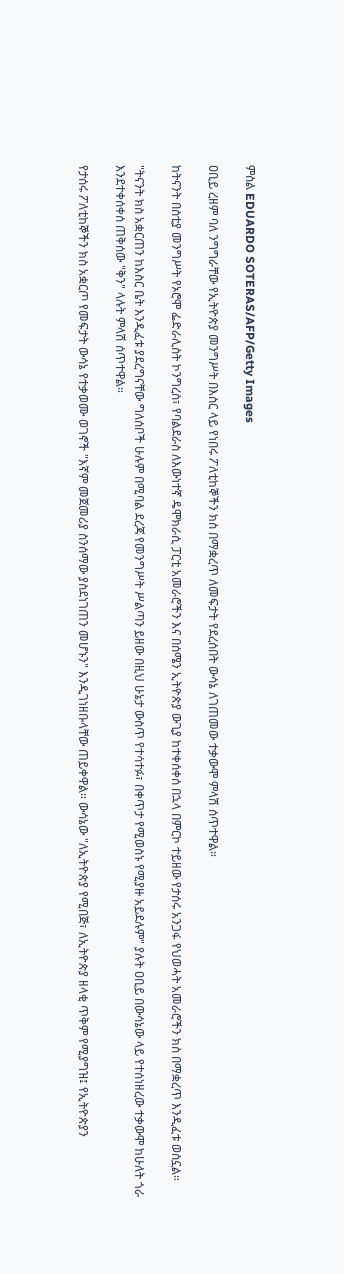ምስል EDUARDO SOTERAS/AFP/Getty Images

ዐቢይ ረዘም ባለ ንግግራቸው የኢትዮጵያ መንግሥት በእስር ላይ የነበሩ ፖለቲከኞችን ክስ በማቋረጥ ለመፍታት የደረሰበት ውሳኔ ለገጠመው ተቃውሞ ምላሽ ሰጥተዋል።

ከትናንት በስቲያ መንግሥት የኦሮሞ ፌድራሊስት ኮንግረስ፣ የባልደራስ ለእውነተኛ ዴሞክራሲ ፓርቲ አመራሮችን እና በሰሜን ኢትዮጵያ ውጊያ ከተቀሰቀሰ በኋላ በምርኮ ተይዘው የታሰሩ አንጋፋ የህወሓት አመራሮችን ክስ በማቋረጥ እንዲፈቱ ወስኗል።

"ትናንት ክስ አቋርጠን ከእስር ቤት እንዲፈቱ ያደረግናቸው ግለሰቦች ሁሉም በሚባል ደረጃ የመንግሥት ሥልጣን ይዘው በዚህ ሁኔታ ውስጥ የተሳተፉ፣ በቀጥታ የሚወስኑ የሚያዙ አይደሉም" ያሉት ዐቢይ በውሳኔው ላይ የተሰነዘረው ተቃውሞ ከሁለት ጎራ እንደተቀሰቀሰ ጠቅሰው "ቅን" ላሉት ምላሽ ሰጥተዋል።

የታሰሩ ፖለቲከኞችን ክስ አቋርጦ የመፍታት ውሳኔ የተቃወሙ ወገኖች "እኛም መጀመሪያ ስንሰማው ያስደነገጠን መሆኑን" እንዲገነዘቡላቸው ጠይቀዋል። ውሳኔው "ለኢትዮጵያ የሚበጅ፣ ለኢትዮጵያ ዘላቂ ጥቅም የሚያግዝ፤ የኢትዮጵያን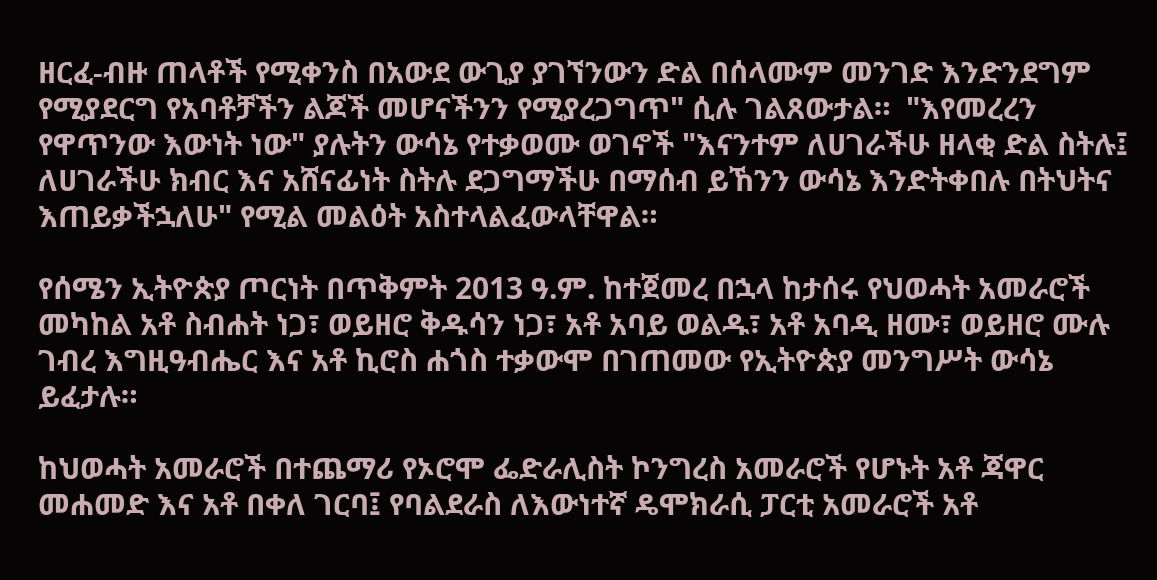ዘርፈ-ብዙ ጠላቶች የሚቀንስ በአውደ ውጊያ ያገኘንውን ድል በሰላሙም መንገድ እንድንደግም የሚያደርግ የአባቶቻችን ልጆች መሆናችንን የሚያረጋግጥ" ሲሉ ገልጸውታል።  "እየመረረን የዋጥንው እውነት ነው" ያሉትን ውሳኔ የተቃወሙ ወገኖች "እናንተም ለሀገራችሁ ዘላቂ ድል ስትሉ፤ ለሀገራችሁ ክብር እና አሸናፊነት ስትሉ ደጋግማችሁ በማሰብ ይኸንን ውሳኔ እንድትቀበሉ በትህትና እጠይቃችኋለሁ" የሚል መልዕት አስተላልፈውላቸዋል።

የሰሜን ኢትዮጵያ ጦርነት በጥቅምት 2013 ዓ.ም. ከተጀመረ በኋላ ከታሰሩ የህወሓት አመራሮች መካከል አቶ ስብሐት ነጋ፣ ወይዘሮ ቅዱሳን ነጋ፣ አቶ አባይ ወልዱ፣ አቶ አባዲ ዘሙ፣ ወይዘሮ ሙሉ ገብረ እግዚዓብሔር እና አቶ ኪሮስ ሐጎስ ተቃውሞ በገጠመው የኢትዮጵያ መንግሥት ውሳኔ ይፈታሉ።

ከህወሓት አመራሮች በተጨማሪ የኦሮሞ ፌድራሊስት ኮንግረስ አመራሮች የሆኑት አቶ ጃዋር መሐመድ እና አቶ በቀለ ገርባ፤ የባልደራስ ለእውነተኛ ዴሞክራሲ ፓርቲ አመራሮች አቶ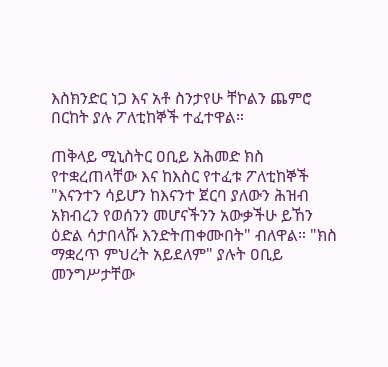እስክንድር ነጋ እና አቶ ስንታየሁ ቸኮልን ጨምሮ በርከት ያሉ ፖለቲከኞች ተፈተዋል።

ጠቅላይ ሚኒስትር ዐቢይ አሕመድ ክስ የተቋረጠላቸው እና ከእስር የተፈቱ ፖለቲከኞች "እናንተን ሳይሆን ከእናንተ ጀርባ ያለውን ሕዝብ አክብረን የወሰንን መሆናችንን አውቃችሁ ይኸን ዕድል ሳታበላሹ እንድትጠቀሙበት" ብለዋል። "ክስ ማቋረጥ ምህረት አይደለም" ያሉት ዐቢይ መንግሥታቸው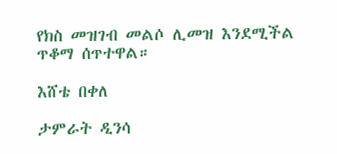የክስ መዝገብ መልሶ ሊመዝ እንደሚችል ጥቆማ ሰጥተዋል።

እሸቴ በቀለ

ታምራት ዲንሳ